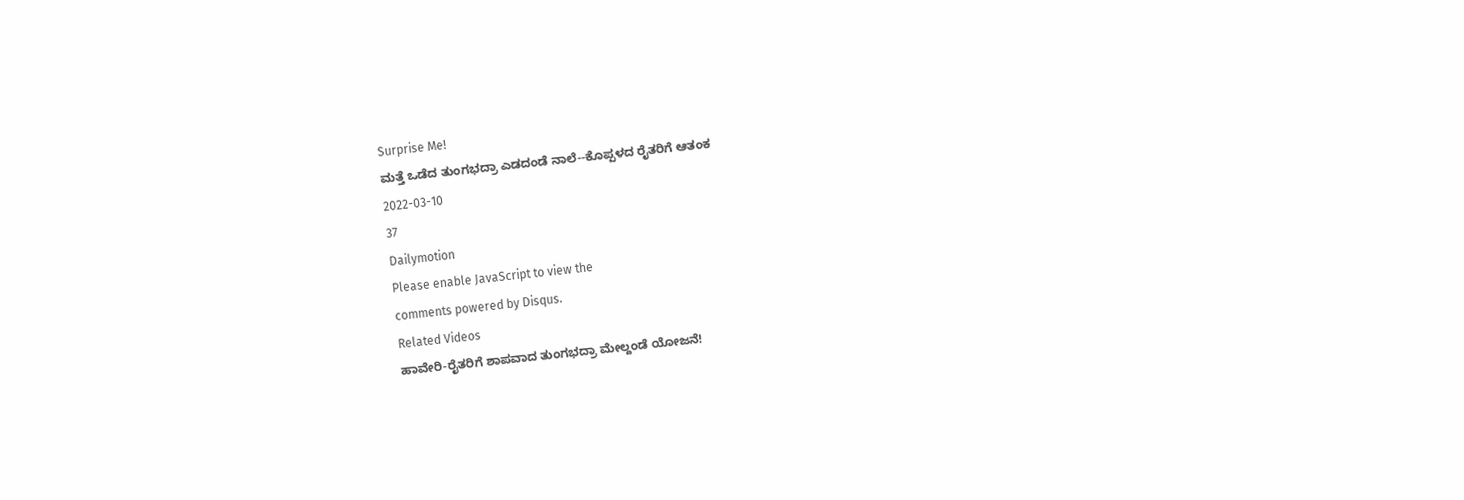Surprise Me!
ಮತ್ತೆ ಒಡೆದ ತುಂಗಭದ್ರಾ ಎಡದಂಡೆ ನಾಲೆ--ಕೊಪ್ಪಳದ ರೈತರಿಗೆ ಆತಂಕ
2022-03-10
37
Dailymotion
Please enable JavaScript to view the
comments powered by Disqus.
Related Videos
ಹಾವೇರಿ-ರೈತರಿಗೆ ಶಾಪವಾದ ತುಂಗಭದ್ರಾ ಮೇಲ್ದಂಡೆ ಯೋಜನೆ!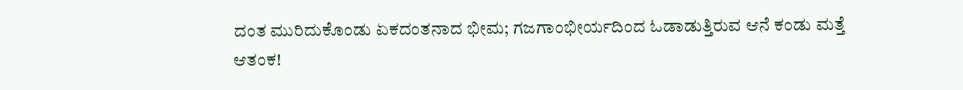ದಂತ ಮುರಿದುಕೊಂಡು ಏಕದಂತನಾದ ಭೀಮ; ಗಜಗಾಂಭೀರ್ಯದಿಂದ ಓಡಾಡುತ್ತಿರುವ ಆನೆ ಕಂಡು ಮತ್ತೆ ಆತಂಕ!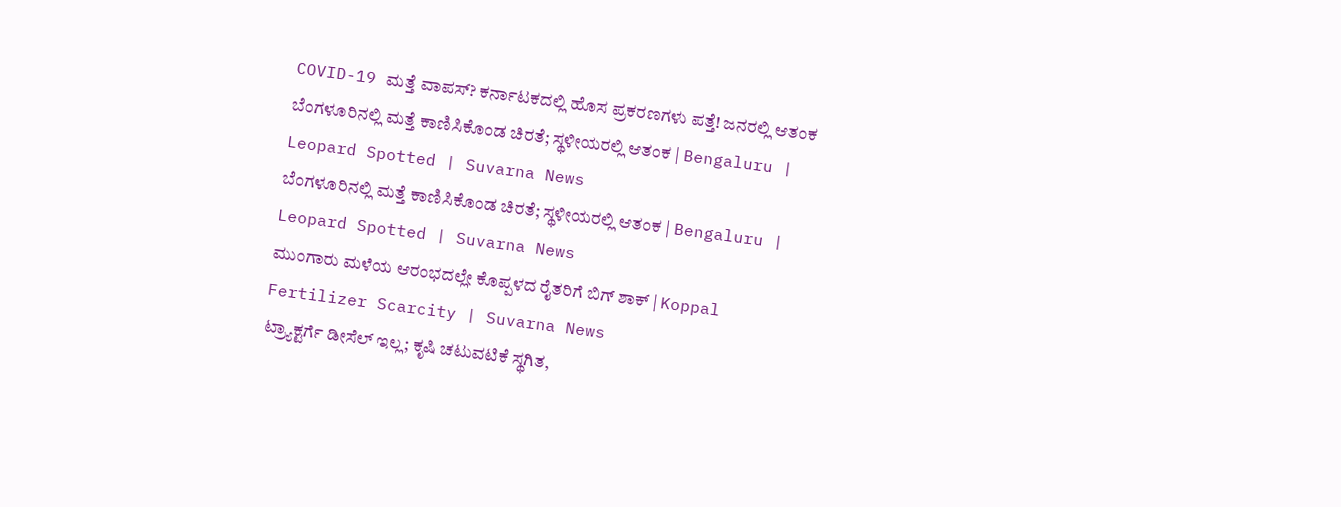COVID-19 ಮತ್ತೆ ವಾಪಸ್? ಕರ್ನಾಟಕದಲ್ಲಿ ಹೊಸ ಪ್ರಕರಣಗಳು ಪತ್ತೆ! ಜನರಲ್ಲಿ ಆತಂಕ
ಬೆಂಗಳೂರಿನಲ್ಲಿ ಮತ್ತೆ ಕಾಣಿಸಿಕೊಂಡ ಚಿರತೆ; ಸ್ಥಳೀಯರಲ್ಲಿ ಆತಂಕ | Bengaluru | Leopard Spotted | Suvarna News
ಬೆಂಗಳೂರಿನಲ್ಲಿ ಮತ್ತೆ ಕಾಣಿಸಿಕೊಂಡ ಚಿರತೆ; ಸ್ಥಳೀಯರಲ್ಲಿ ಆತಂಕ | Bengaluru | Leopard Spotted | Suvarna News
ಮುಂಗಾರು ಮಳೆಯ ಆರಂಭದಲ್ಲೇ ಕೊಪ್ಪಳದ ರೈತರಿಗೆ ಬಿಗ್ ಶಾಕ್ | Koppal Fertilizer Scarcity | Suvarna News
ಟ್ರ್ಯಾಕ್ಟರ್ಗೆ ಡೀಸೆಲ್ ಇಲ್ಲ; ಕೃಷಿ ಚಟುವಟಿಕೆ ಸ್ಥಗಿತ,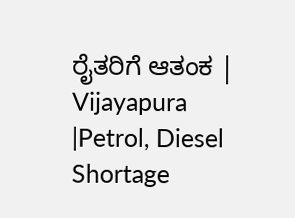ರೈತರಿಗೆ ಆತಂಕ | Vijayapura |Petrol, Diesel Shortage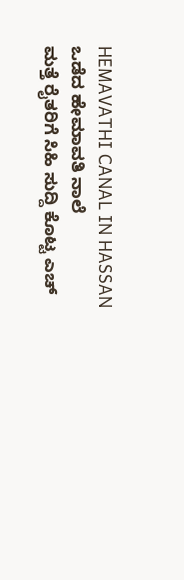HEMAVATHI CANAL IN HASSAN ಒಡೆದ ಹೇಮಾವತಿ ನಾಲೆ
ಮತ್ತೆ ರೈತರಿಗೆ ಸಿಹಿ ಸುದ್ದಿ ಕೊಟ್ಟ ಎಚ್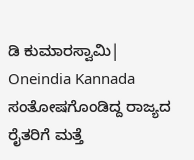ಡಿ ಕುಮಾರಸ್ವಾಮಿ| Oneindia Kannada
ಸಂತೋಷಗೊಂಡಿದ್ದ ರಾಜ್ಯದ ರೈತರಿಗೆ ಮತ್ತೆ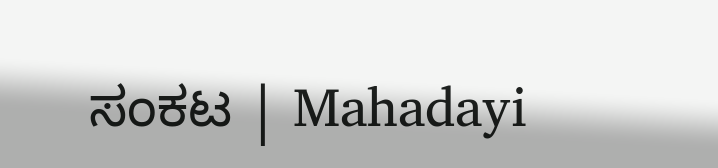ಸಂಕಟ | Mahadayi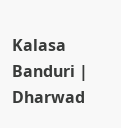Kalasa Banduri | Dharwad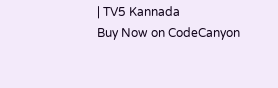| TV5 Kannada
Buy Now on CodeCanyon